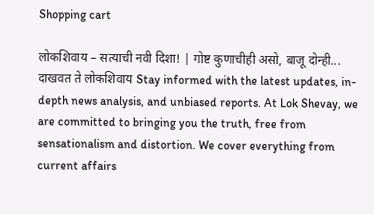Shopping cart

लोकशिवाय – सत्याची नवी दिशा! | गोष्ट कुणाचीही असो, बाजू दोन्ही... दाखवत ते लोकशिवाय Stay informed with the latest updates, in-depth news analysis, and unbiased reports. At Lok Shevay, we are committed to bringing you the truth, free from sensationalism and distortion. We cover everything from current affairs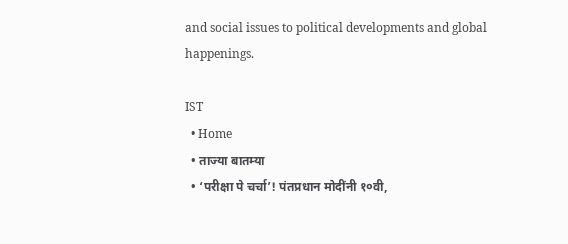and social issues to political developments and global happenings.

IST
  • Home
  • ताज्या बातम्या
  • ‘परीक्षा पे चर्चा’! पंतप्रधान मोदींनी १०वी,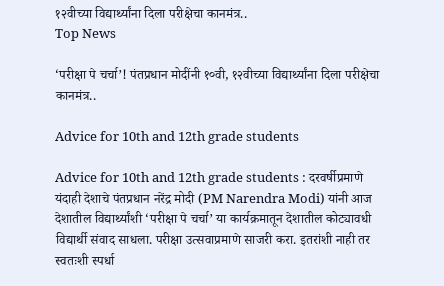१२वीच्या विद्यार्थ्यांना दिला परीक्षेचा कानमंत्र..
Top News

‘परीक्षा पे चर्चा’! पंतप्रधान मोदींनी १०वी, १२वीच्या विद्यार्थ्यांना दिला परीक्षेचा कानमंत्र..

Advice for 10th and 12th grade students

Advice for 10th and 12th grade students : दरवर्षीप्रमाणे यंदाही देशाचे पंतप्रधान नरेंद्र मोदी (PM Narendra Modi) यांनी आज देशातील विद्यार्थ्यांशी ‘परीक्षा पे चर्चा’ या कार्यक्रमातून देशातील कोट्यावधी विद्यार्थी संवाद साधला. परीक्षा उत्सवाप्रमाणे साजरी करा. इतरांशी नाही तर स्वतःशी स्पर्धा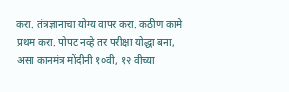करा. तंत्रज्ञानाचा योग्य वापर करा. कठीण कामे प्रथम करा. पोपट नव्हे तर परीक्षा योद्धा बना, असा कानमंत्र मोंदीनी १०वी, १२ वीच्या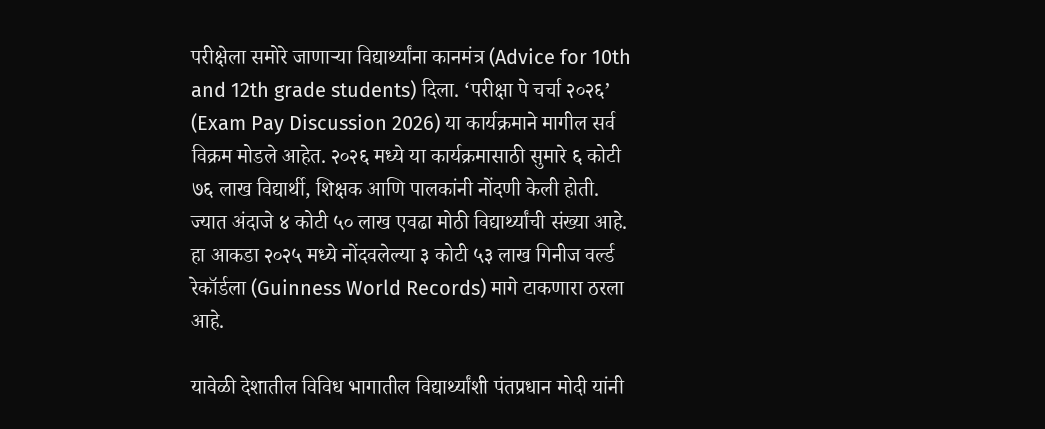परीक्षेला समोरे जाणाऱ्या विद्यार्थ्यांना कानमंत्र (Advice for 10th and 12th grade students) दिला. ‘परीक्षा पे चर्चा २०२६’ (Exam Pay Discussion 2026) या कार्यक्रमाने मागील सर्व विक्रम मोडले आहेत. २०२६ मध्ये या कार्यक्रमासाठी सुमारे ६ कोटी ७६ लाख विद्यार्थी, शिक्षक आणि पालकांनी नोंदणी केली होती. ज्यात अंदाजे ४ कोटी ५० लाख एवढा मोठी विद्यार्थ्यांची संख्या आहे. हा आकडा २०२५ मध्ये नोंदवलेल्या ३ कोटी ५३ लाख गिनीज वर्ल्ड रेकॉर्डला (Guinness World Records) मागे टाकणारा ठरला आहे.

यावेळी देशातील विविध भागातील विद्यार्थ्यांशी पंतप्रधान मोदी यांनी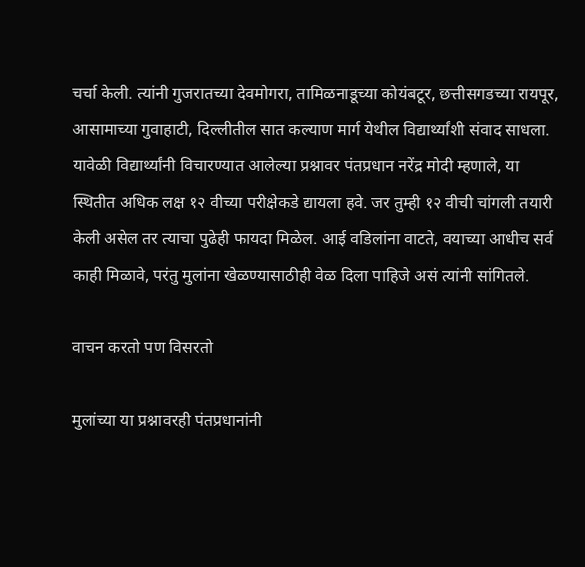चर्चा केली. त्यांनी गुजरातच्या देवमोगरा, तामिळनाडूच्या कोयंबटूर, छत्तीसगडच्या रायपूर, आसामाच्या गुवाहाटी, दिल्लीतील सात कल्याण मार्ग येथील विद्यार्थ्यांशी संवाद साधला. यावेळी विद्यार्थ्यांनी विचारण्यात आलेल्या प्रश्नावर पंतप्रधान नरेंद्र मोदी म्हणाले, या स्थितीत अधिक लक्ष १२ वीच्या परीक्षेकडे द्यायला हवे. जर तुम्ही १२ वीची चांगली तयारी केली असेल तर त्याचा पुढेही फायदा मिळेल. आई वडिलांना वाटते, वयाच्या आधीच सर्व काही मिळावे, परंतु मुलांना खेळण्यासाठीही वेळ दिला पाहिजे असं त्यांनी सांगितले.

वाचन करतो पण विसरतो

मुलांच्या या प्रश्नावरही पंतप्रधानांनी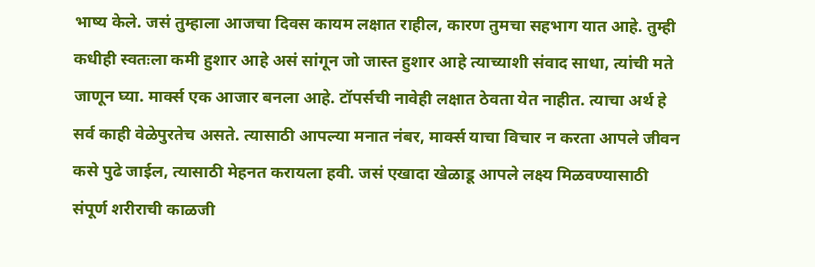भाष्य केले. जसं तुम्हाला आजचा दिवस कायम लक्षात राहील, कारण तुमचा सहभाग यात आहे. तुम्ही कधीही स्वतःला कमी हुशार आहे असं सांगून जो जास्त हुशार आहे त्याच्याशी संवाद साधा, त्यांची मते जाणून घ्या. मार्क्स एक आजार बनला आहे. टॉपर्सची नावेही लक्षात ठेवता येत नाहीत. त्याचा अर्थ हे सर्व काही वेळेपुरतेच असते. त्यासाठी आपल्या मनात नंबर, मार्क्स याचा विचार न करता आपले जीवन कसे पुढे जाईल, त्यासाठी मेहनत करायला हवी. जसं एखादा खेळाडू आपले लक्ष्य मिळवण्यासाठी संपूर्ण शरीराची काळजी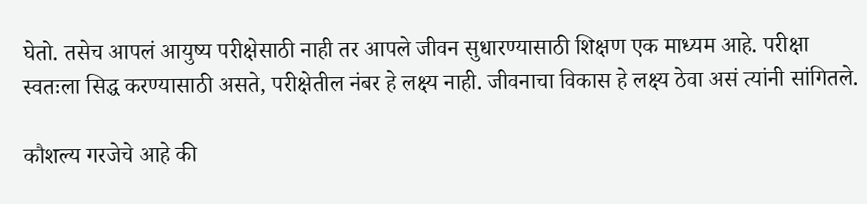घेतो. तसेच आपलं आयुष्य परीक्षेसाठी नाही तर आपले जीवन सुधारण्यासाठी शिक्षण एक माध्यम आहे. परीक्षा स्वतःला सिद्ध करण्यासाठी असते, परीक्षेतील नंबर हे लक्ष्य नाही. जीवनाचा विकास हे लक्ष्य ठेवा असं त्यांनी सांगितले.

कौशल्य गरजेचे आहे की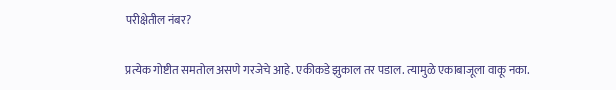परीक्षेतील नंबर?

प्रत्येक गोष्टीत समतोल असणे गरजेचे आहे. एकीकडे झुकाल तर पडाल. त्यामुळे एकाबाजूला वाकू नका.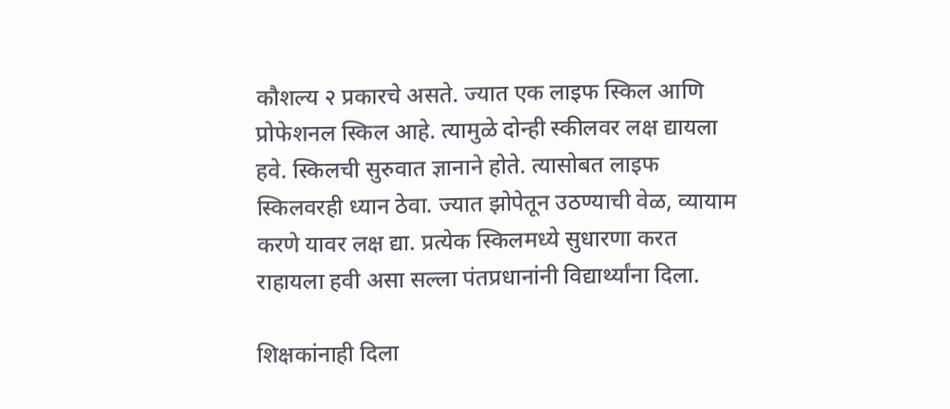कौशल्य २ प्रकारचे असते. ज्यात एक लाइफ स्किल आणि प्रोफेशनल स्किल आहे. त्यामुळे दोन्ही स्कीलवर लक्ष द्यायला हवे. स्किलची सुरुवात ज्ञानाने होते. त्यासोबत लाइफ स्किलवरही ध्यान ठेवा. ज्यात झोपेतून उठण्याची वेळ, व्यायाम करणे यावर लक्ष द्या. प्रत्येक स्किलमध्ये सुधारणा करत राहायला हवी असा सल्ला पंतप्रधानांनी विद्यार्थ्यांना दिला.

शिक्षकांनाही दिला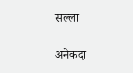सल्ला

अनेकदा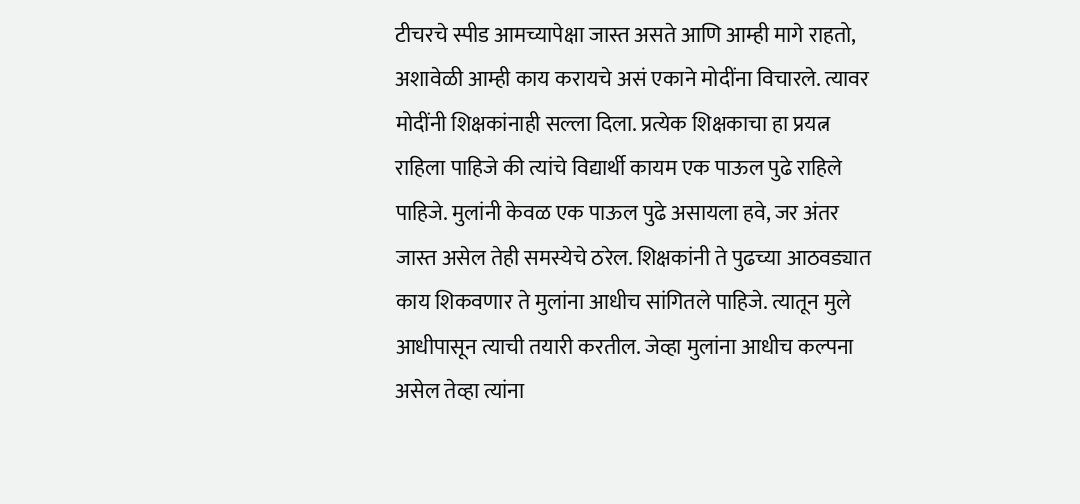टीचरचे स्पीड आमच्यापेक्षा जास्त असते आणि आम्ही मागे राहतो, अशावेळी आम्ही काय करायचे असं एकाने मोदींना विचारले. त्यावर मोदींनी शिक्षकांनाही सल्ला दिला. प्रत्येक शिक्षकाचा हा प्रयत्न राहिला पाहिजे की त्यांचे विद्यार्थी कायम एक पाऊल पुढे राहिले पाहिजे. मुलांनी केवळ एक पाऊल पुढे असायला हवे, जर अंतर जास्त असेल तेही समस्येचे ठरेल. शिक्षकांनी ते पुढच्या आठवड्यात काय शिकवणार ते मुलांना आधीच सांगितले पाहिजे. त्यातून मुले आधीपासून त्याची तयारी करतील. जेव्हा मुलांना आधीच कल्पना असेल तेव्हा त्यांना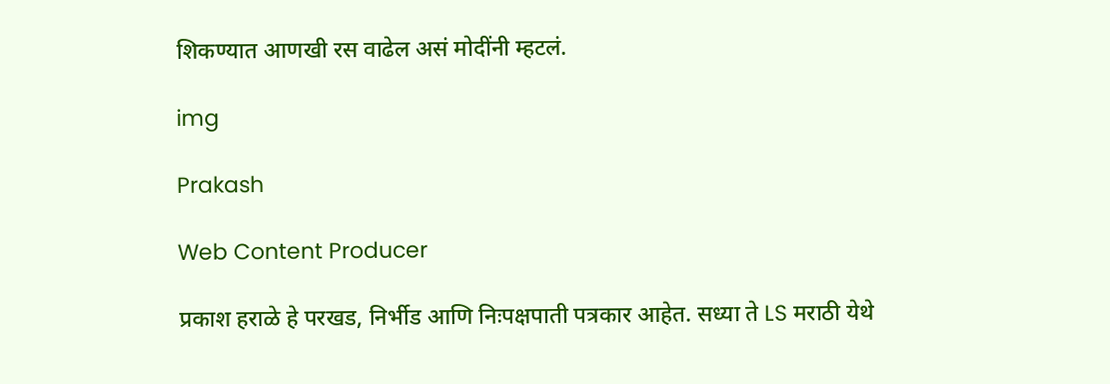शिकण्यात आणखी रस वाढेल असं मोदींनी म्हटलं.

img

Prakash

Web Content Producer

प्रकाश हराळे हे परखड, निर्भीड आणि निःपक्षपाती पत्रकार आहेत. सध्या ते LS मराठी येथे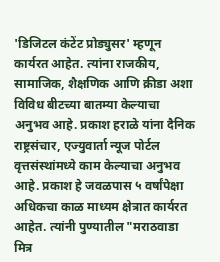'डिजिटल कंटेंट प्रोड्युसर' म्हणून कार्यरत आहेत. त्यांना राजकीय, सामाजिक, शैक्षणिक आणि क्रीडा अशा विविध बीटच्या बातम्या केल्याचा अनुभव आहे. प्रकाश हराळे यांना दैनिक राष्ट्रसंचार, एज्युवार्ता न्यूज पोर्टल वृत्तसंस्थांमध्ये काम केल्याचा अनुभव आहे. प्रकाश हे जवळपास ५ वर्षांपेक्षा अधिकचा काळ माध्यम क्षेत्रात कार्यरत आहेत. त्यांनी पुण्यातील "मराठवाडा मित्र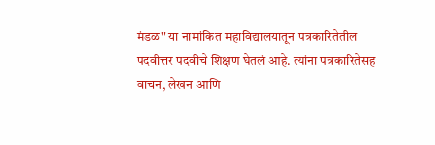मंडळ" या नामांकित महाविद्यालयातून पत्रकारितेतील पदवीत्तर पदवीचे शिक्षण घेतलं आहे. त्यांना पत्रकारितेसह वाचन, लेखन आणि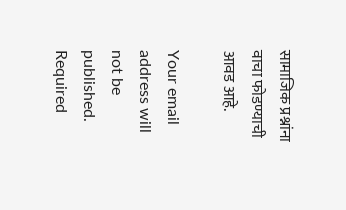सामाजिक प्रश्नांना वाचा फोडण्याची आवड आहे.

Your email address will not be published. Required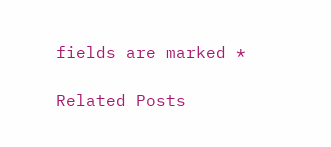fields are marked *

Related Posts